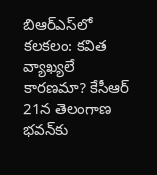బిఆర్ఎస్‌లో కలకలం: కవిత వ్యాఖ్యలే కారణమా? కేసీఆర్ 21న తెలంగాణ భవన్‌కు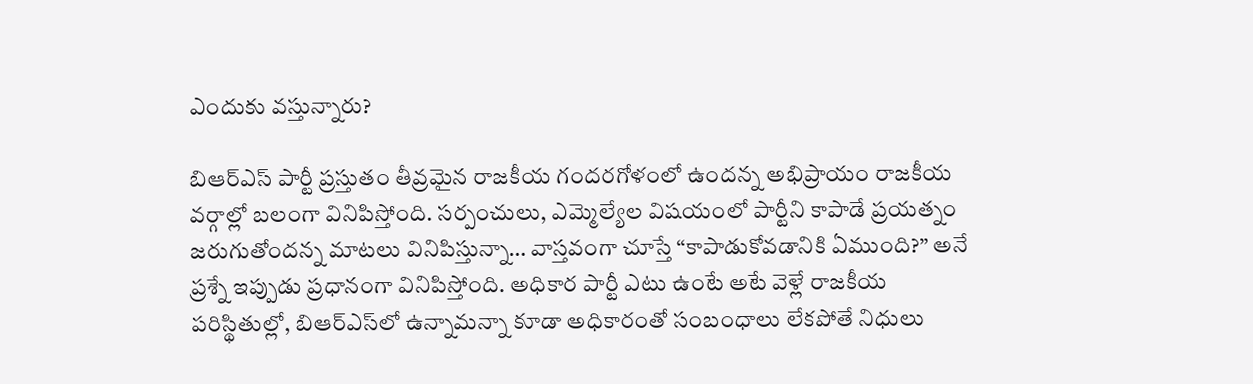ఎందుకు వస్తున్నారు?

బిఆర్ఎస్ పార్టీ ప్రస్తుతం తీవ్రమైన రాజకీయ గందరగోళంలో ఉందన్న అభిప్రాయం రాజకీయ వర్గాల్లో బలంగా వినిపిస్తోంది. సర్పంచులు, ఎమ్మెల్యేల విషయంలో పార్టీని కాపాడే ప్రయత్నం జరుగుతోందన్న మాటలు వినిపిస్తున్నా… వాస్తవంగా చూస్తే “కాపాడుకోవడానికి ఏముంది?” అనే ప్రశ్నే ఇప్పుడు ప్రధానంగా వినిపిస్తోంది. అధికార పార్టీ ఎటు ఉంటే అటే వెళ్లే రాజకీయ పరిస్థితుల్లో, బిఆర్ఎస్‌లో ఉన్నామన్నా కూడా అధికారంతో సంబంధాలు లేకపోతే నిధులు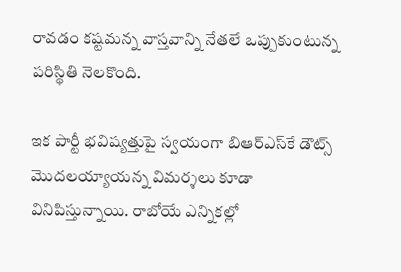రావడం కష్టమన్న వాస్తవాన్ని నేతలే ఒప్పుకుంటున్న పరిస్థితి నెలకొంది.

ఇక పార్టీ భవిష్యత్తుపై స్వయంగా బిఆర్ఎస్‌కే డౌట్స్ మొదలయ్యాయన్న విమర్శలు కూడా వినిపిస్తున్నాయి. రాబోయే ఎన్నికల్లో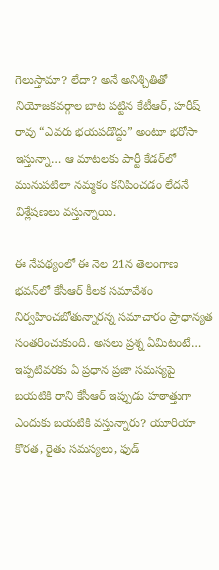గెలుస్తామా? లేదా? అనే అనిశ్చితితో నియోజకవర్గాల బాట పట్టిన కేటీఆర్, హరీష్ రావు “ఎవరు భయపడొద్దు” అంటూ భరోసా ఇస్తున్నా… ఆ మాటలకు పార్టీ కేడర్‌లో మునుపటిలా నమ్మకం కనిపించడం లేదనే విశ్లేషణలు వస్తున్నాయి.

ఈ నేపథ్యంలో ఈ నెల 21న తెలంగాణ భవన్‌లో కేసీఆర్ కీలక సమావేశం నిర్వహించబోతున్నారన్న సమాచారం ప్రాధాన్యత సంతరించుకుంది. అసలు ప్రశ్న ఏమిటంటే… ఇప్పటివరకు ఏ ప్రధాన ప్రజా సమస్యపై బయటికి రాని కేసీఆర్ ఇప్పుడు హఠాత్తుగా ఎందుకు బయటికి వస్తున్నారు? యూరియా కొరత, రైతు సమస్యలు, ఫుడ్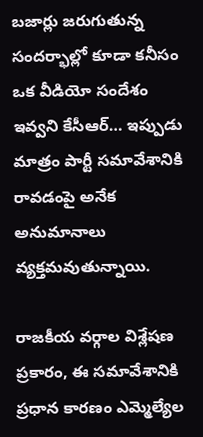బజార్లు జరుగుతున్న సందర్భాల్లో కూడా కనీసం ఒక వీడియో సందేశం ఇవ్వని కేసీఆర్… ఇప్పుడు మాత్రం పార్టీ సమావేశానికి రావడంపై అనేక అనుమానాలు వ్యక్తమవుతున్నాయి.

రాజకీయ వర్గాల విశ్లేషణ ప్రకారం, ఈ సమావేశానికి ప్రధాన కారణం ఎమ్మెల్యేల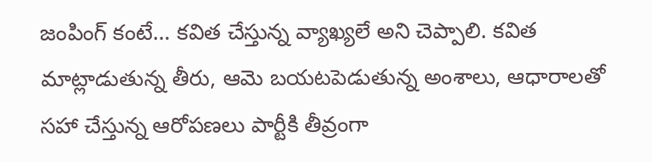జంపింగ్ కంటే… కవిత చేస్తున్న వ్యాఖ్యలే అని చెప్పాలి. కవిత మాట్లాడుతున్న తీరు, ఆమె బయటపెడుతున్న అంశాలు, ఆధారాలతో సహా చేస్తున్న ఆరోపణలు పార్టీకి తీవ్రంగా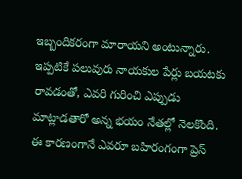ఇబ్బందికరంగా మారాయని అంటున్నారు. ఇప్పటికే పలువురు నాయకుల పేర్లు బయటకు రావడంతో, ఎవరి గురించి ఎప్పుడు మాట్లాడతారో అన్న భయం నేతల్లో నెలకొంది. ఈ కారణంగానే ఎవరూ బహిరంగంగా ప్రెస్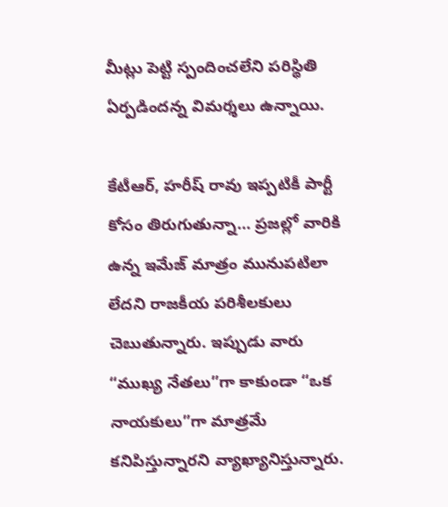మీట్లు పెట్టి స్పందించలేని పరిస్థితి ఏర్పడిందన్న విమర్శలు ఉన్నాయి.

కేటీఆర్, హరీష్ రావు ఇప్పటికీ పార్టీ కోసం తిరుగుతున్నా… ప్రజల్లో వారికి ఉన్న ఇమేజ్ మాత్రం మునుపటిలా లేదని రాజకీయ పరిశీలకులు చెబుతున్నారు. ఇప్పుడు వారు “ముఖ్య నేతలు”గా కాకుండా “ఒక నాయకులు”గా మాత్రమే కనిపిస్తున్నారని వ్యాఖ్యానిస్తున్నారు.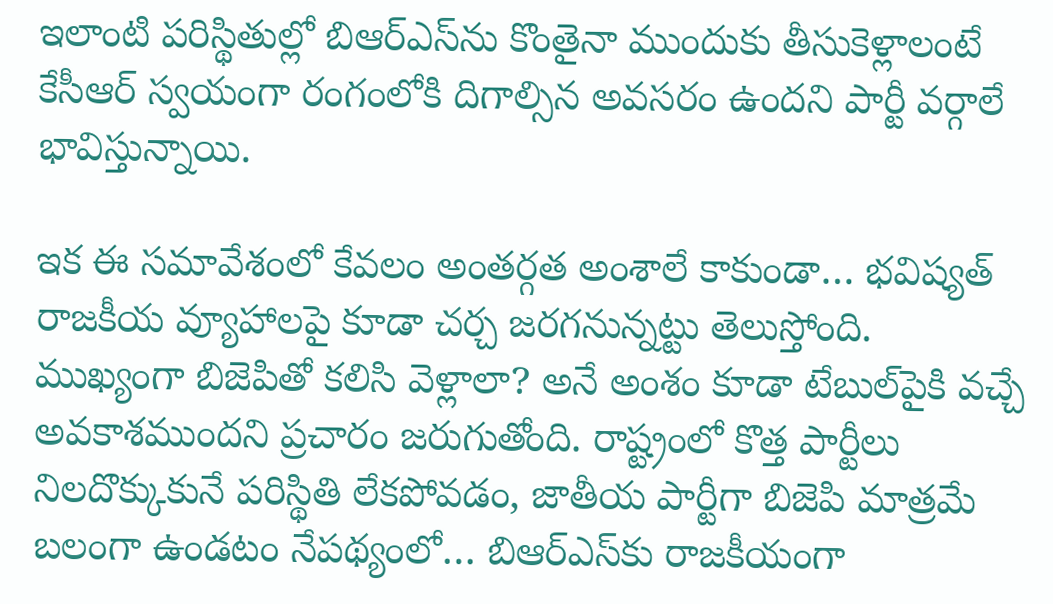ఇలాంటి పరిస్థితుల్లో బిఆర్ఎస్‌ను కొంతైనా ముందుకు తీసుకెళ్లాలంటే కేసీఆర్ స్వయంగా రంగంలోకి దిగాల్సిన అవసరం ఉందని పార్టీ వర్గాలే భావిస్తున్నాయి.

ఇక ఈ సమావేశంలో కేవలం అంతర్గత అంశాలే కాకుండా… భవిష్యత్ రాజకీయ వ్యూహాలపై కూడా చర్చ జరగనున్నట్టు తెలుస్తోంది. ముఖ్యంగా బిజెపితో కలిసి వెళ్లాలా? అనే అంశం కూడా టేబుల్‌పైకి వచ్చే అవకాశముందని ప్రచారం జరుగుతోంది. రాష్ట్రంలో కొత్త పార్టీలు నిలదొక్కుకునే పరిస్థితి లేకపోవడం, జాతీయ పార్టీగా బిజెపి మాత్రమే బలంగా ఉండటం నేపథ్యంలో… బిఆర్ఎస్‌కు రాజకీయంగా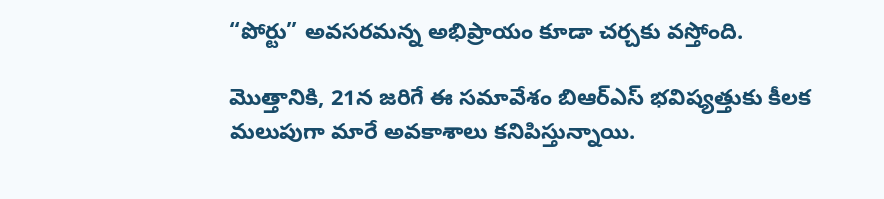“పోర్టు” అవసరమన్న అభిప్రాయం కూడా చర్చకు వస్తోంది.

మొత్తానికి, 21న జరిగే ఈ సమావేశం బిఆర్ఎస్ భవిష్యత్తుకు కీలక మలుపుగా మారే అవకాశాలు కనిపిస్తున్నాయి.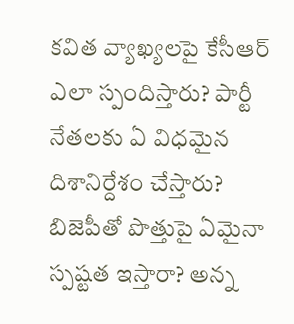కవిత వ్యాఖ్యలపై కేసీఆర్ ఎలా స్పందిస్తారు? పార్టీ నేతలకు ఏ విధమైన దిశానిర్దేశం చేస్తారు? బిజెపీతో పొత్తుపై ఏమైనా స్పష్టత ఇస్తారా? అన్న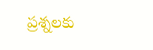ప్రశ్నలకు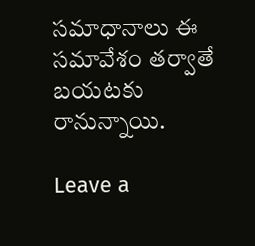సమాధానాలు ఈ సమావేశం తర్వాతే బయటకు రానున్నాయి.

Leave a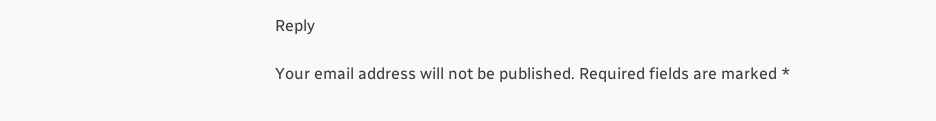Reply

Your email address will not be published. Required fields are marked *